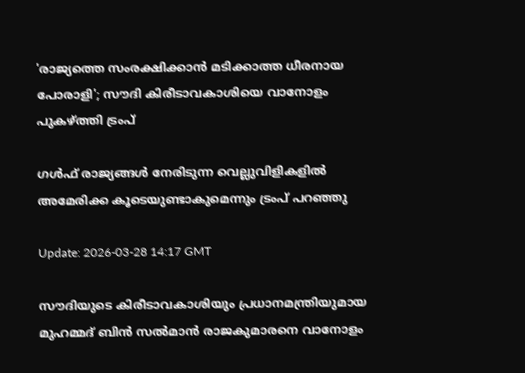'രാജ്യത്തെ സംരക്ഷിക്കാൻ മടിക്കാത്ത ധീരനായ പോരാളി'; സൗദി കിരീടാവകാശിയെ വാനോളം പുകഴ്ത്തി ട്രംപ്

ഗൾഫ് രാജ്യങ്ങൾ നേരിടുന്ന വെല്ലുവിളികളിൽ അമേരിക്ക കൂടെയുണ്ടാകുമെന്നും ട്രംപ് പറഞ്ഞു

Update: 2026-03-28 14:17 GMT

സൗദിയുടെ കിരീടാവകാശിയും പ്രധാനമന്ത്രിയുമായ മുഹമ്മദ് ബിൻ സൽമാൻ രാജകുമാരനെ വാനോളം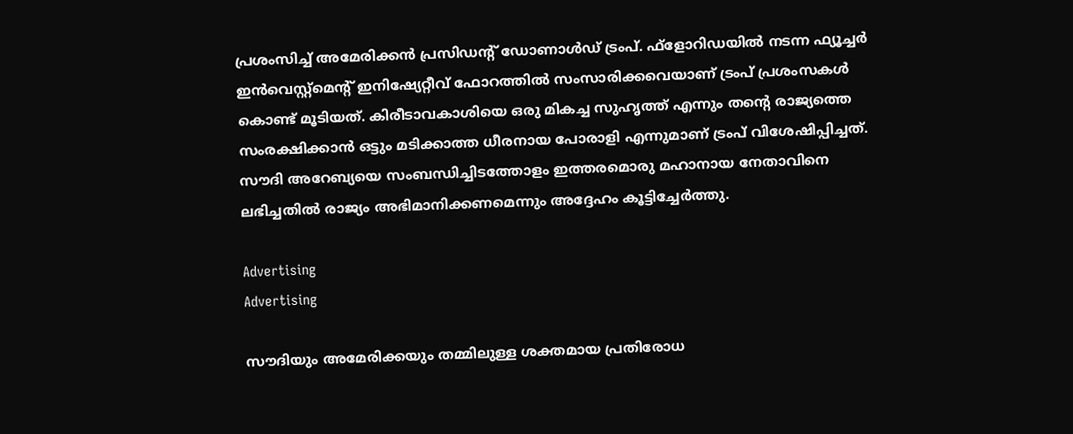പ്രശംസിച്ച് അമേരിക്കൻ പ്രസിഡന്റ് ഡോണാൾഡ് ട്രംപ്. ഫ്‌ളോറിഡയിൽ നടന്ന ഫ്യൂച്ചർ ഇൻവെസ്റ്റ്മെന്റ് ഇനിഷ്യേറ്റീവ് ഫോറത്തിൽ സംസാരിക്കവെയാണ് ട്രംപ് പ്രശംസകൾ കൊണ്ട് മൂടിയത്. കിരീടാവകാശിയെ ഒരു മികച്ച സുഹൃത്ത് എന്നും തന്റെ രാജ്യത്തെ സംരക്ഷിക്കാൻ ഒട്ടും മടിക്കാത്ത ധീരനായ പോരാളി എന്നുമാണ് ട്രംപ് വിശേഷിപ്പിച്ചത്. സൗദി അറേബ്യയെ സംബന്ധിച്ചിടത്തോളം ഇത്തരമൊരു മഹാനായ നേതാവിനെ ലഭിച്ചതിൽ രാജ്യം അഭിമാനിക്കണമെന്നും അദ്ദേഹം കൂട്ടിച്ചേർത്തു.

Advertising
Advertising

സൗദിയും അമേരിക്കയും തമ്മിലുള്ള ശക്തമായ പ്രതിരോധ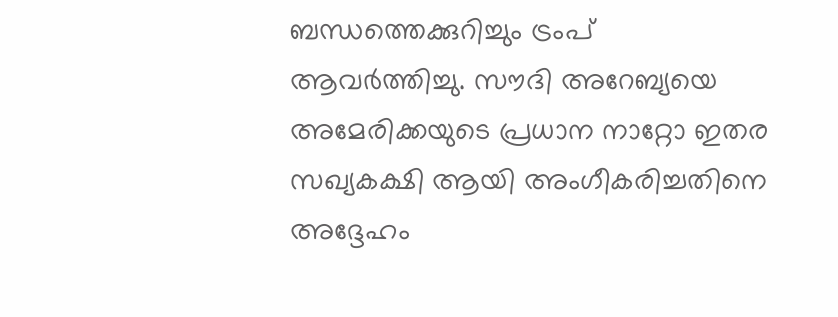ബന്ധത്തെക്കുറിച്ചും ട്രംപ് ആവർത്തിച്ചു. സൗദി അറേബ്യയെ അമേരിക്കയുടെ പ്രധാന നാറ്റോ ഇതര സഖ്യകക്ഷി ആയി അംഗീകരിച്ചതിനെ അദ്ദേഹം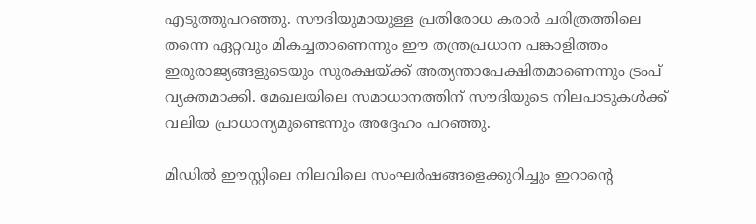എടുത്തുപറഞ്ഞു. സൗദിയുമായുള്ള പ്രതിരോധ കരാർ ചരിത്രത്തിലെ തന്നെ ഏറ്റവും മികച്ചതാണെന്നും ഈ തന്ത്രപ്രധാന പങ്കാളിത്തം ഇരുരാജ്യങ്ങളുടെയും സുരക്ഷയ്ക്ക് അത്യന്താപേക്ഷിതമാണെന്നും ട്രംപ് വ്യക്തമാക്കി. മേഖലയിലെ സമാധാനത്തിന് സൗദിയുടെ നിലപാടുകൾക്ക് വലിയ പ്രാധാന്യമുണ്ടെന്നും അദ്ദേഹം പറഞ്ഞു.

മിഡിൽ ഈസ്റ്റിലെ നിലവിലെ സംഘർഷങ്ങളെക്കുറിച്ചും ഇറാന്റെ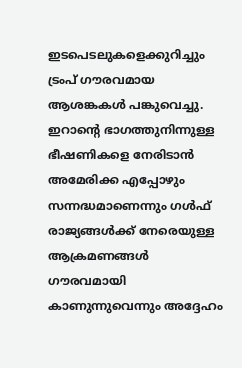ഇടപെടലുകളെക്കുറിച്ചും ട്രംപ് ഗൗരവമായ ആശങ്കകൾ പങ്കുവെച്ചു. ഇറാന്റെ ഭാഗത്തുനിന്നുള്ള ഭീഷണികളെ നേരിടാൻ അമേരിക്ക എപ്പോഴും സന്നദ്ധമാണെന്നും ഗൾഫ് രാജ്യങ്ങൾക്ക് നേരെയുള്ള ആക്രമണങ്ങൾ ഗൗരവമായി കാണുന്നുവെന്നും അദ്ദേഹം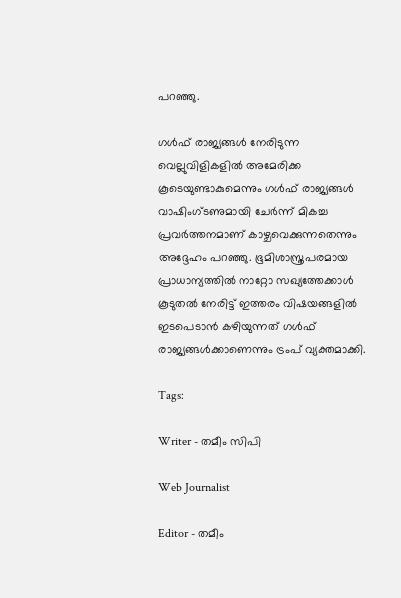പറഞ്ഞു.

ഗൾഫ് രാജ്യങ്ങൾ നേരിടുന്ന വെല്ലുവിളികളിൽ അമേരിക്ക കൂടെയുണ്ടാകുമെന്നും ഗൾഫ് രാജ്യങ്ങൾ വാഷിംഗ്ടണുമായി ചേർന്ന് മികച്ച പ്രവർത്തനമാണ് കാഴ്ചവെക്കുന്നതെന്നും അദ്ദേഹം പറഞ്ഞു. ഭൂമിശാസ്ത്രപരമായ പ്രാധാന്യത്തിൽ നാറ്റോ സഖ്യത്തേക്കാൾ കൂടുതൽ നേരിട്ട് ഇത്തരം വിഷയങ്ങളിൽ ഇടപെടാൻ കഴിയുന്നത് ഗൾഫ് രാജ്യങ്ങൾക്കാണെന്നും ട്രംപ് വ്യക്തമാക്കി.

Tags:

Writer - തമീം സിപി

Web Journalist

Editor - തമീം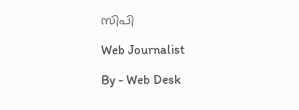സിപി

Web Journalist

By - Web Desk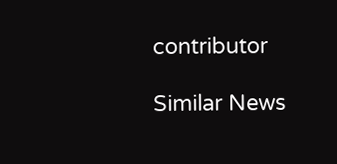contributor

Similar News